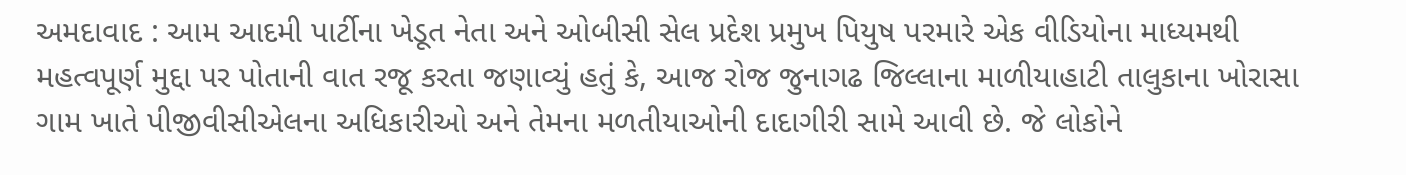અમદાવાદ : આમ આદમી પાર્ટીના ખેડૂત નેતા અને ઓબીસી સેલ પ્રદેશ પ્રમુખ પિયુષ પરમારે એક વીડિયોના માધ્યમથી મહત્વપૂર્ણ મુદ્દા પર પોતાની વાત રજૂ કરતા જણાવ્યું હતું કે, આજ રોજ જુનાગઢ જિલ્લાના માળીયાહાટી તાલુકાના ખોરાસા ગામ ખાતે પીજીવીસીએલના અધિકારીઓ અને તેમના મળતીયાઓની દાદાગીરી સામે આવી છે. જે લોકોને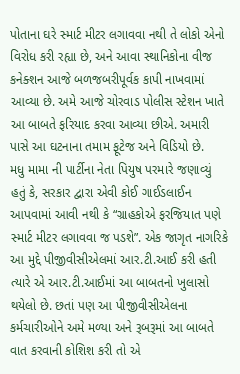પોતાના ઘરે સ્માર્ટ મીટર લગાવવા નથી તે લોકો એનો વિરોધ કરી રહ્યા છે, અને આવા સ્થાનિકોના વીજ કનેક્શન આજે બળજબરીપૂર્વક કાપી નાખવામાં આવ્યા છે. અમે આજે ચોરવાડ પોલીસ સ્ટેશન ખાતે આ બાબતે ફરિયાદ કરવા આવ્યા છીએ. અમારી પાસે આ ઘટનાના તમામ ફૂટેજ અને વિડિયો છે.
મધુ મામા ની પાર્ટીના નેતા પિયુષ પરમારે જણાવ્યું હતું કે, સરકાર દ્વારા એવી કોઈ ગાઈડલાઈન આપવામાં આવી નથી કે “ગ્રાહકોએ ફરજિયાત પણે સ્માર્ટ મીટર લગાવવા જ પડશે”. એક જાગૃત નાગરિકે આ મુદ્દે પીજીવીસીએલમાં આર.ટી.આઈ કરી હતી ત્યારે એ આર.ટી.આઈમાં આ બાબતનો ખુલાસો થયેલો છે. છતાં પણ આ પીજીવીસીએલના કર્મચારીઓને અમે મળ્યા અને રૂબરૂમાં આ બાબતે વાત કરવાની કોશિશ કરી તો એ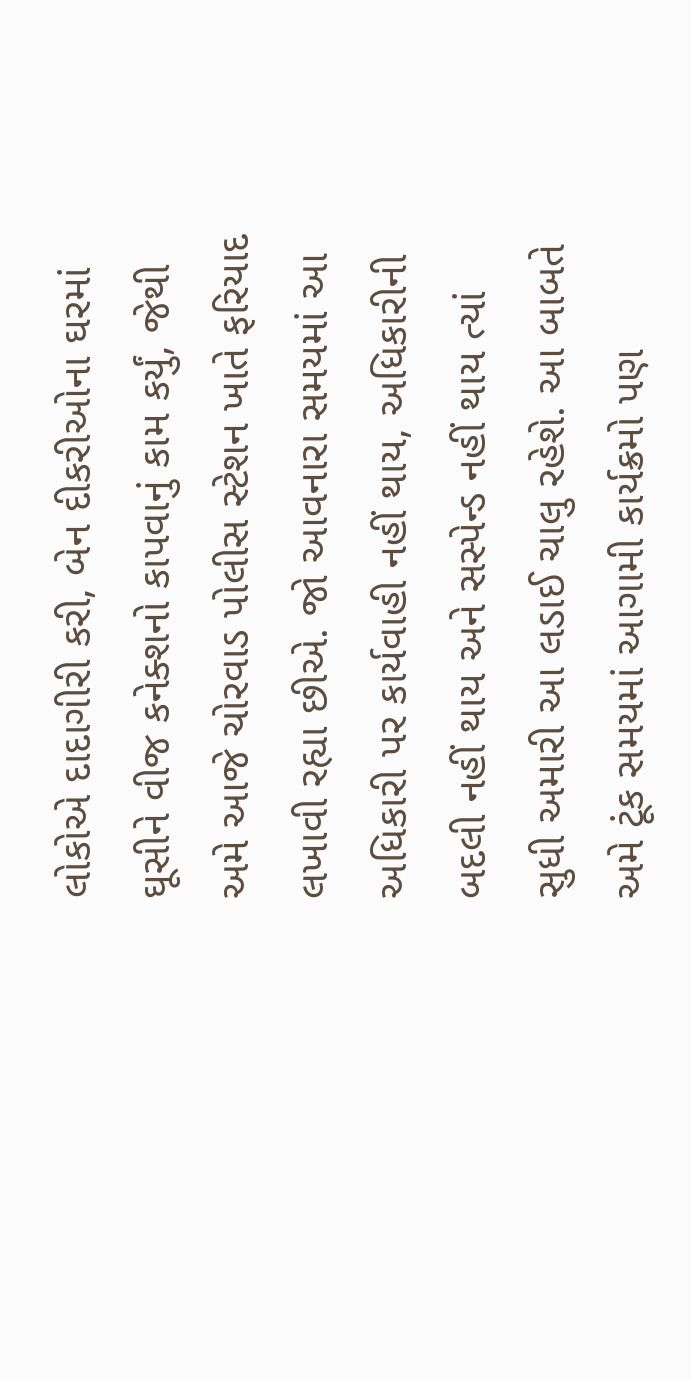લોકોએ દાદાગીરી કરી, બેન દીકરીઓના ઘરમાં ઘૂસીને વીજ કનેક્શનો કાપવાનું કામ કર્યું, જેથી અમે આજે ચોરવાડ પોલીસ સ્ટેશન ખાતે ફરિયાદ લખાવી રહ્યા છીએ. જો આવનારા સમયમાં આ અધિકારી પર કાર્યવાહી નહીં થાય, અધિકારીની બદલી નહીં થાય અને સસ્પેન્ડ નહીં થાય ત્યાં સુધી અમારી આ લડાઈ ચાલુ રહેશે. આ બાબતે અમે ટૂંક સમયમાં આગામી કાર્યક્રમો પણ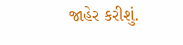જાહેર કરીશું.